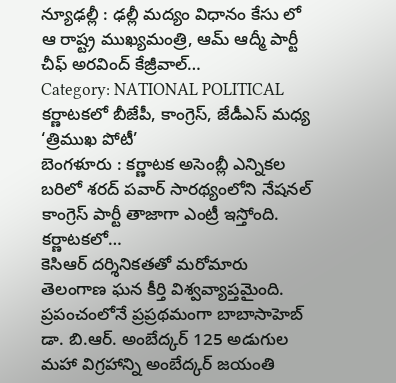న్యూఢల్లీ : ఢల్లీ మద్యం విధానం కేసు లో ఆ రాష్ట్ర ముఖ్యమంత్రి, ఆమ్ ఆద్మీ పార్టీ చీఫ్ అరవింద్ కేజ్రీవాల్…
Category: NATIONAL POLITICAL
కర్ణాటకలో బీజేపీ, కాంగ్రెస్, జేడీఎస్ మధ్య ‘త్రిముఖ పోటీ’
బెంగళూరు : కర్ణాటక అసెంబ్లీ ఎన్నికల బరిలో శరద్ పవార్ సారథ్యంలోని నేషనల్ కాంగ్రెస్ పార్టీ తాజాగా ఎంట్రీ ఇస్తోంది. కర్ణాటకలో…
కెసిఆర్ దర్శినికతతో మరోమారు తెలంగాణ ఘన కీర్తి విశ్వవ్యాప్తమైంది.
ప్రపంచంలోనే ప్రప్రథమంగా బాబాసాహెబ్ డా. బి.ఆర్. అంబేద్కర్ 125 అడుగుల మహా విగ్రహాన్ని అంబేద్కర్ జయంతి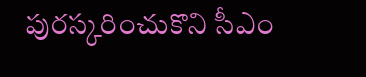పురస్కరించుకొని సీఎం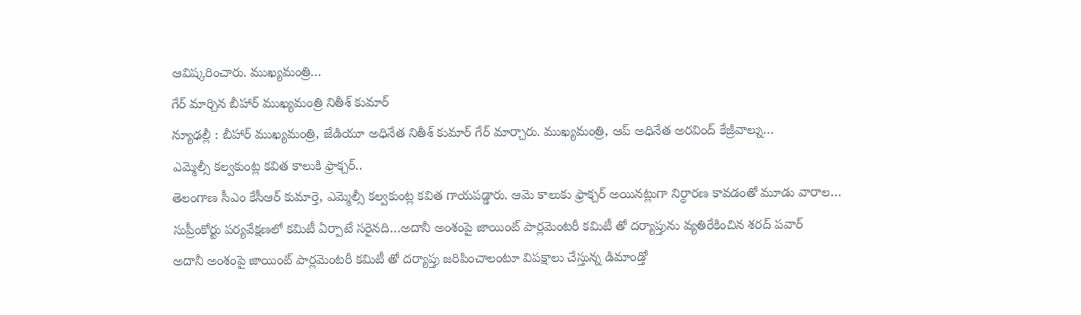ఆవిష్కరించారు. ముఖ్యమంత్రి…
గేర్ మార్చిన బీహార్ ముఖ్యమంత్రి నితీశ్ కుమార్
న్యూఢల్లీ : బీహార్ ముఖ్యమంత్రి, జేడియూ అధినేత నితీశ్ కుమార్ గేర్ మార్చారు. ముఖ్యమంత్రి, ఆప్ అధినేత అరవింద్ కేజ్రీవాల్ను…
ఎమ్మెల్సీ కల్వకుంట్ల కవిత కాలుకి ఫ్రాక్చర్..
తెలంగాణ సీఎం కేసీఆర్ కుమార్తె, ఎమ్మెల్సీ కల్వకుంట్ల కవిత గాయపడ్డారు. ఆమె కాలుకు ఫ్రాక్చర్ అయినట్లుగా నిర్ధారణ కావడంతో మూడు వారాల…
సుప్రీంకోర్టు పర్యవేక్షణలో కమిటీ ఏర్పాటే సరైనది…అదానీ అంశంపై జాయింట్ పార్లమెంటరీ కమిటీ తో దర్యాప్తును వ్యతిరేకించిన శరద్ పవార్
అదానీ అంశంపై జాయింట్ పార్లమెంటరీ కమిటీ తో దర్యాప్తు జరిపించాలంటూ విపక్షాలు చేస్తున్న డిమాండ్తో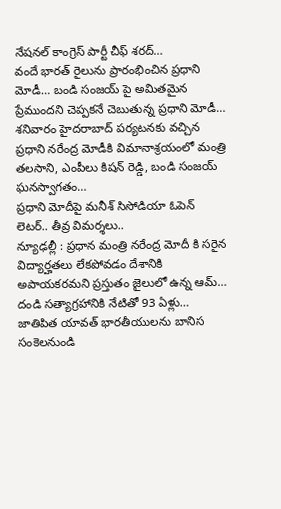నేషనల్ కాంగ్రెస్ పార్టీ చీఫ్ శరద్…
వందే భారత్ రైలును ప్రారంభించిన ప్రధాని మోడీ… బండి సంజయ్ పై అమితమైన ప్రేముందని చెప్పకనే చెబుతున్న ప్రధాని మోడీ…
శనివారం హైదరాబాద్ పర్యటనకు వచ్చిన ప్రధాని నరేంద్ర మోడీకి విమానాశ్రయంలో మంత్రి తలసాని, ఎంపీలు కిషన్ రెడ్డి, బండి సంజయ్ ఘనస్వాగతం…
ప్రధాని మోదీపై మనీశ్ సిసోడియా ఓపెన్ లెటర్.. తీవ్ర విమర్శలు..
న్యూఢల్లీ : ప్రధాన మంత్రి నరేంద్ర మోదీ కి సరైన విద్యార్హతలు లేకపోవడం దేశానికి అపాయకరమని ప్రస్తుతం జైలులో ఉన్న ఆమ్…
దండి సత్యాగ్రహానికి నేటితో 93 ఏళ్లు… జాతిపిత యావత్ భారతీయులను బానిస సంకెలనుండి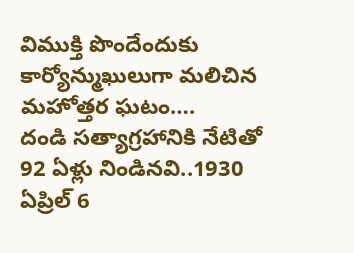విముక్తి పొందేందుకు కార్యోన్ముఖులుగా మలిచిన మహోత్తర ఘటం….
దండి సత్యాగ్రహానికి నేటితో 92 ఏళ్లు నిండినవి..1930 ఏప్రిల్ 6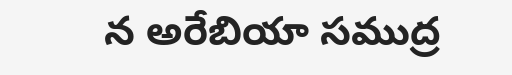న అరేబియా సముద్ర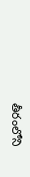తీరంలోని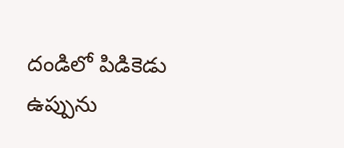దండిలో పిడికెడు ఉప్పును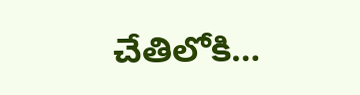చేతిలోకి…